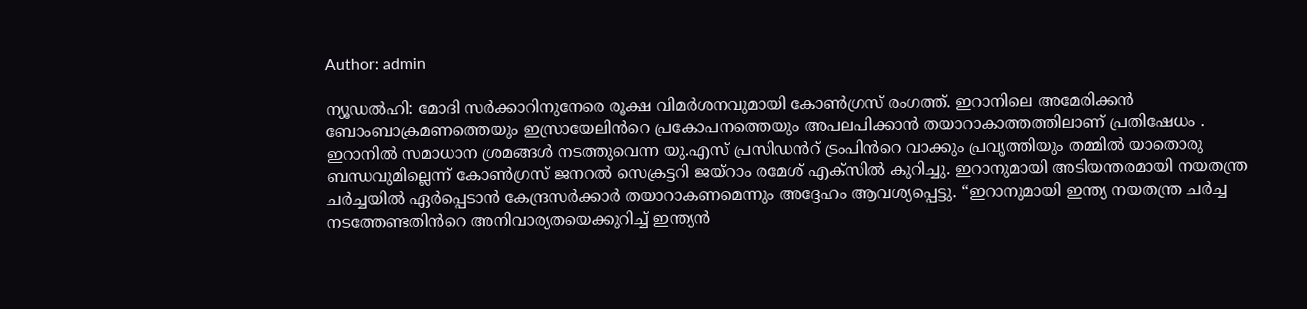Author: admin

ന്യൂഡൽഹി: മോദി സർക്കാറിനുനേരെ രൂക്ഷ വിമർശനവുമായി കോൺഗ്രസ് രംഗത്ത്. ഇറാനിലെ അമേരിക്കൻ ബോംബാക്രമണത്തെയും ഇസ്രായേലിൻറെ പ്രകോപനത്തെയും അപലപിക്കാൻ തയാറാകാത്തത്തിലാണ് പ്രതിഷേധം . ഇറാനിൽ സമാധാന ശ്രമങ്ങൾ നടത്തുവെന്ന യു.എസ് പ്രസിഡൻറ് ട്രംപിൻറെ വാക്കും പ്രവൃത്തിയും തമ്മിൽ യാതൊരു ബന്ധവുമില്ലെന്ന് കോൺഗ്രസ് ജനറൽ സെക്രട്ടറി ജയ്റാം രമേശ് എക്സിൽ കുറിച്ചു. ഇറാനുമായി അടിയന്തരമായി നയതന്ത്ര ചർച്ചയിൽ ഏർപ്പെടാൻ കേന്ദ്രസർക്കാർ തയാറാകണമെന്നും അദ്ദേഹം ആവശ്യപ്പെട്ടു. “ഇറാനുമായി ഇന്ത്യ നയതന്ത്ര ചർച്ച നടത്തേണ്ടതിൻറെ അനിവാര്യതയെക്കുറിച്ച് ഇന്ത്യൻ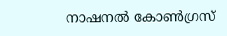നാഷനൽ കോൺഗ്രസ്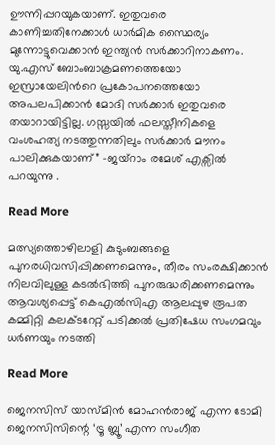ഊന്നിപ്പറയുകയാണ്. ഇതുവരെ കാണിച്ചതിനേക്കാൾ ധാർമിക സ്ഥൈര്യം മുന്നോട്ടുവെക്കാൻ ഇന്ത്യൻ സർക്കാറിനാകണം. യു.എസ് ബോംബാക്രമണത്തെയോ ഇസ്രായേലിൻറെ പ്രകോപനത്തെയോ അപലപിക്കാൻ മോദി സർക്കാർ ഇതുവരെ തയാറായിട്ടില്ല. ഗസ്സയിൽ ഫലസ്തീനികളെ വംശഹത്യ നടത്തുന്നതിലും സർക്കാർ മൗനം പാലിക്കുകയാണ്” -ജയ്റാം രമേശ് എക്സിൽ പറയുന്നു .

Read More

മത്സ്യത്തൊഴിലാളി കുടുംബങ്ങളെ പുനരധിവസിപ്പിക്കണമെന്നും, തീരം സംരക്ഷിക്കാൻ നിലവിലുള്ള കടൽഭിത്തി പുനരുദ്ധരിക്കണമെന്നും ആവശ്യപ്പെട്ട് കെഎൽസിഎ ആലപ്പുഴ രൂപത കമ്മിറ്റി കലക്ടറേറ്റ് പടിക്കൽ പ്രതിഷേധ സംഗമവും ധർണയും നടത്തി

Read More

ജെനസിസ് യാസ്‌മിൻ മോഹൻരാജ് എന്ന ടോമി ജെനസിസിന്റെ ‘ട്രൂ ബ്ലൂ’ എന്ന സംഗീത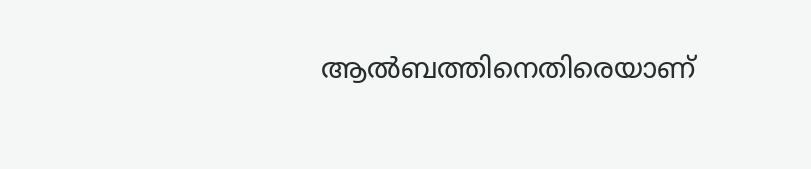ആല്‍ബത്തിനെതിരെയാണ്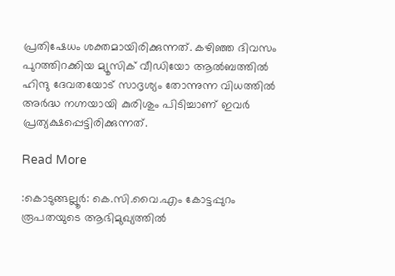പ്രതിഷേധം ശക്തമായിരിക്കുന്നത്. കഴിഞ്ഞ ദിവസം പുറത്തിറക്കിയ മ്യൂസിക് വീഡിയോ ആല്‍ബത്തില്‍ ഹിന്ദു ദേവതയോട് സാദൃശ്യം തോന്നുന്ന വിധത്തില്‍ അർദ്ധ നഗ്നയായി കുരിശും പിടിച്ചാണ് ഇവർ പ്രത്യക്ഷപ്പെട്ടിരിക്കുന്നത്.

Read More

:കൊടുങ്ങല്ലൂർ: കെ.സി.വൈ.എം കോട്ടപ്പുറം രൂപതയുടെ ആഭിമുഖ്യത്തിൽ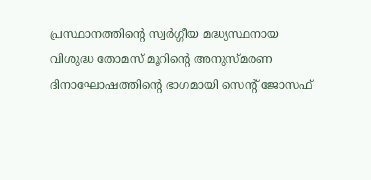പ്രസ്ഥാനത്തിന്റെ സ്വർഗ്ഗീയ മദ്ധ്യസ്ഥനായ വിശുദ്ധ തോമസ് മൂറിൻ്റെ അനുസ്മരണ ദിനാഘോഷത്തിന്റെ ഭാഗമായി സെന്റ് ജോസഫ്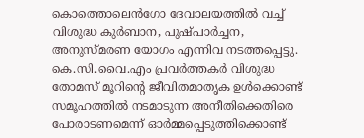കൊത്തൊലെൻഗോ ദേവാലയത്തിൽ വച്ച് വിശുദ്ധ കുർബാന, പുഷ്പാർച്ചന, അനുസ്മരണ യോഗം എന്നിവ നടത്തപ്പെട്ടു. കെ.സി.വൈ.എം പ്രവർത്തകർ വിശുദ്ധ തോമസ് മൂറിൻ്റെ ജീവിതമാതൃക ഉൾക്കൊണ്ട് സമൂഹത്തിൽ നടമാടുന്ന അനീതിക്കെതിരെ പോരാടണമെന്ന് ഓർമ്മപ്പെടുത്തിക്കൊണ്ട്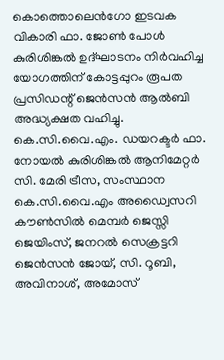കൊത്തൊലെൻഗോ ഇടവക വികാരി ഫാ. ജോൺ പോൾ കുരിശിങ്കൽ ഉദ്ഘാടനം നിർവഹിച്ച യോഗത്തിന് കോട്ടപ്പുറം രൂപത പ്രസിഡന്റ് ജെൻസൻ ആൽബി അദ്ധ്യക്ഷത വഹിച്ചു. കെ.സി.വൈ.എം. ഡയറക്ടർ ഫാ. നോയൽ കുരിശിങ്കൽ ആനിമേറ്റർ സി. മേരി ട്രീസ, സംസ്ഥാന കെ.സി.വൈ.എം അഡ്വൈസറി കൗൺസിൽ മെമ്പർ ജെസ്സി ജെയിംസ്, ജനറൽ സെക്രട്ടറി ജെൻസൻ ജോയ്, സി. റൂബി, അവിനാശ്, അമോസ്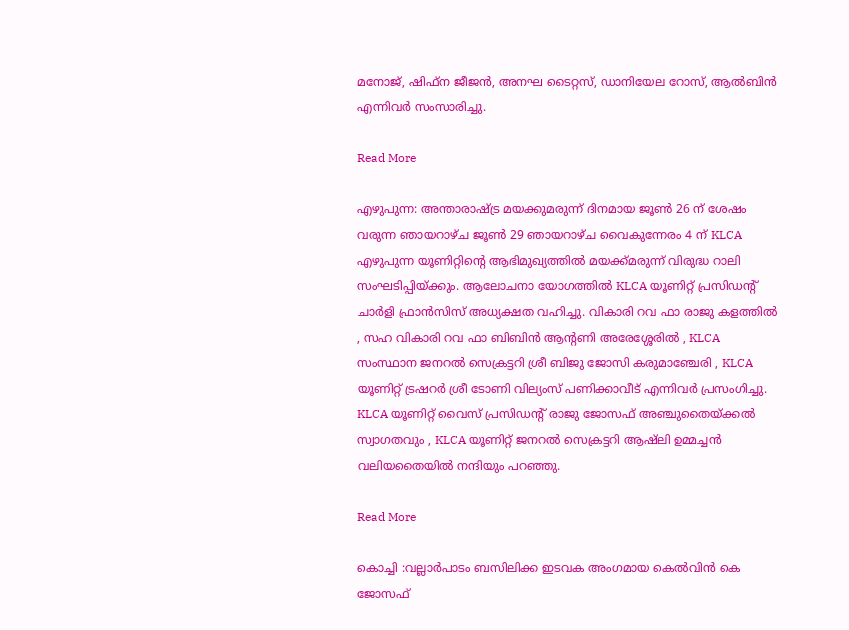മനോജ്‌, ഷിഫ്ന ജീജൻ, അനഘ ടൈറ്റസ്, ഡാനിയേല റോസ്, ആൽബിൻ എന്നിവർ സംസാരിച്ചു.

Read More

എഴുപുന്ന: അന്താരാഷ്ട്ര മയക്കുമരുന്ന് ദിനമായ ജൂൺ 26 ന് ശേഷം വരുന്ന ഞായറാഴ്ച ജൂൺ 29 ഞായറാഴ്ച വൈകുന്നേരം 4 ന് KLCA എഴുപുന്ന യൂണിറ്റിന്റെ ആഭിമുഖ്യത്തിൽ മയക്ക്‌മരുന്ന് വിരുദ്ധ റാലി സംഘടിപ്പിയ്ക്കും. ആലോചനാ യോഗത്തിൽ KLCA യൂണിറ്റ് പ്രസിഡന്റ്‌ ചാർളി ഫ്രാൻസിസ് അധ്യക്ഷത വഹിച്ചു. വികാരി റവ ഫാ രാജു കളത്തിൽ , സഹ വികാരി റവ ഫാ ബിബിൻ ആന്റണി അരേശ്ശേരിൽ , KLCA സംസ്ഥാന ജനറൽ സെക്രട്ടറി ശ്രീ ബിജു ജോസി കരുമാഞ്ചേരി , KLCA യൂണിറ്റ് ട്രഷറർ ശ്രീ ടോണി വില്യംസ് പണിക്കാവീട് എന്നിവർ പ്രസംഗിച്ചു. KLCA യൂണിറ്റ് വൈസ് പ്രസിഡന്റ്‌ രാജു ജോസഫ് അഞ്ചുതൈയ്ക്കൽ സ്വാഗതവും , KLCA യൂണിറ്റ് ജനറൽ സെക്രട്ടറി ആഷ്‌ലി ഉമ്മച്ചൻ വലിയതൈയിൽ നന്ദിയും പറഞ്ഞു.

Read More

കൊച്ചി :വല്ലാർപാടം ബസിലിക്ക ഇടവക അംഗമായ കെൽവിൻ കെ ജോസഫ്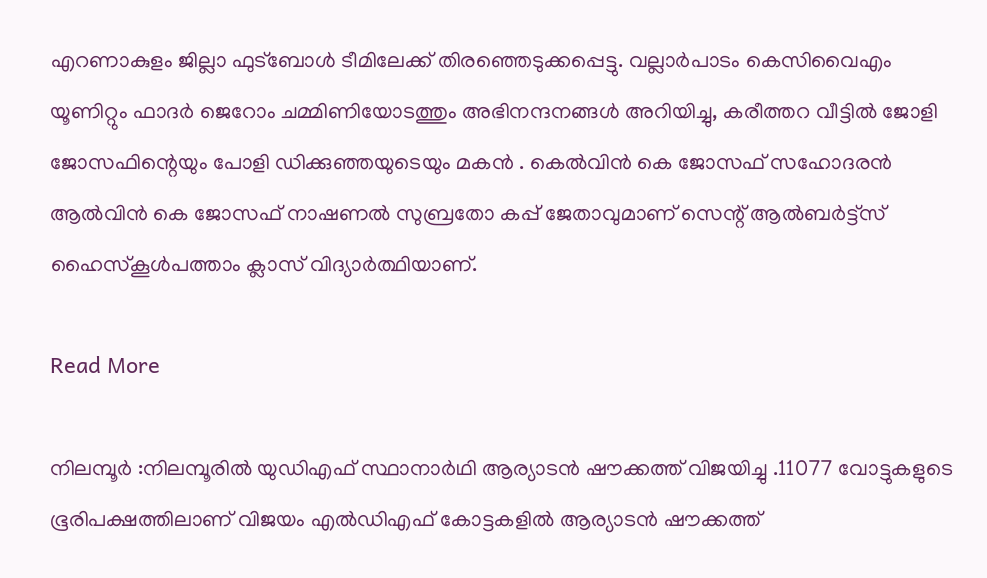എറണാകുളം ജില്ലാ ഫുട്ബോൾ ടീമിലേക്ക് തിരഞ്ഞെടുക്കപ്പെട്ടു. വല്ലാർപാടം കെസിവൈഎം യൂണിറ്റും ഫാദർ ജെറോം ചമ്മിണിയോടത്തും അഭിനന്ദനങ്ങൾ അറിയിച്ചു, കരീത്തറ വീട്ടിൽ ജോളി ജോസഫിന്റെയും പോളി ഡിക്കുഞ്ഞയുടെയും മകൻ . കെൽവിൻ കെ ജോസഫ് സഹോദരൻ ആൽവിൻ കെ ജോസഫ് നാഷണൽ സുബ്രതോ കപ്പ് ജേതാവുമാണ് സെന്റ് ആൽബർട്ട്സ് ഹൈസ്കൂൾപത്താം ക്ലാസ് വിദ്യാർത്ഥിയാണ്.

Read More

നിലമ്പൂർ :നിലമ്പൂരിൽ യുഡിഎഫ് സ്ഥാനാർഥി ആര്യാടൻ ഷൗക്കത്ത് വിജയിച്ചു .11077 വോട്ടുകളുടെ ഭൂരിപക്ഷത്തിലാണ് വിജയം എല്‍ഡിഎഫ് കോട്ടകളില്‍ ആര്യാടന്‍ ഷൗക്കത്ത്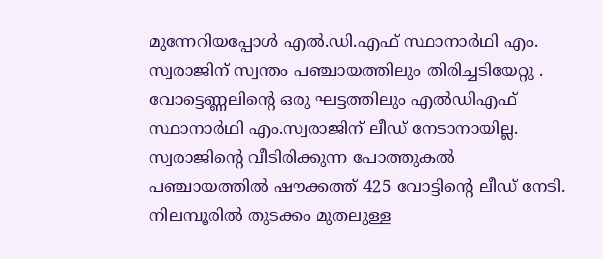മുന്നേറിയപ്പോള്‍ എല്‍.ഡി.എഫ് സ്ഥാനാര്‍ഥി എം. സ്വരാജിന് സ്വന്തം പഞ്ചായത്തിലും തിരിച്ചടിയേറ്റു . വോട്ടെണ്ണലിന്‍റെ ഒരു ഘട്ടത്തിലും എല്‍ഡിഎഫ് സ്ഥാനാര്‍ഥി എം.സ്വരാജിന് ലീഡ് നേടാനായില്ല. സ്വരാജിന്‍റെ വീടിരിക്കുന്ന പോത്തുകല്‍ പഞ്ചായത്തില്‍ ഷൗക്കത്ത് 425 വോട്ടിന്‍റെ ലീഡ് നേടി. നിലമ്പൂരില്‍ തുടക്കം മുതലുള്ള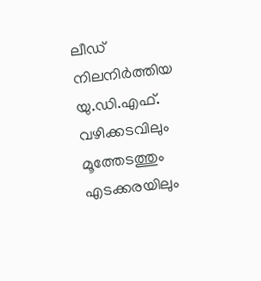ലീഡ് നിലനിര്‍ത്തിയ യു.ഡി.എഫ്. വഴിക്കടവിലും മൂത്തേടത്തും എടക്കരയിലും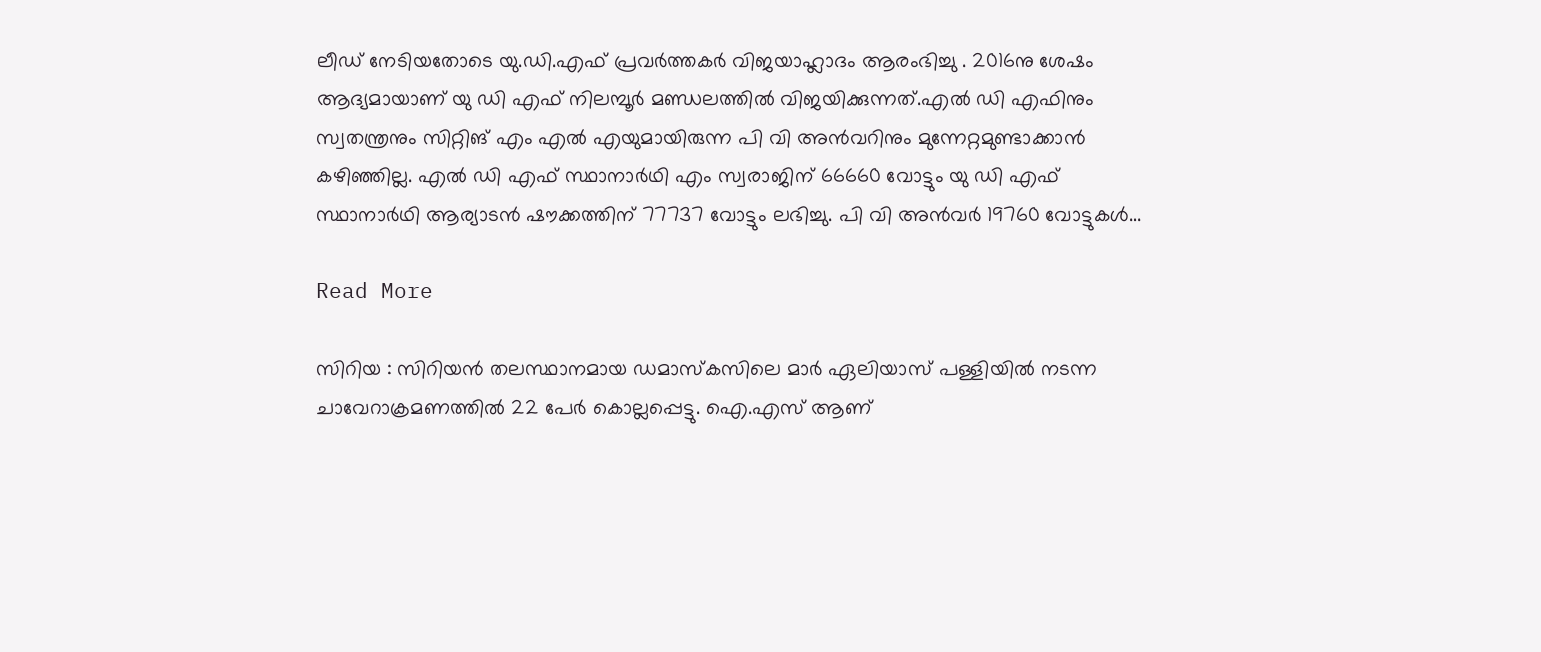ലീഡ് നേടിയതോടെ യു.ഡി.എഫ് പ്രവര്‍ത്തകര്‍ വിജയാഹ്ലാദം ആരംഭിച്ചു . 2016നു ശേഷം ആദ്യമായാണ് യു ഡി എഫ് നിലമ്പൂർ മണ്ഡലത്തിൽ വിജയിക്കുന്നത്.എൽ ഡി എഫിനും സ്വതന്ത്രനും സിറ്റിങ് എം എൽ എയുമായിരുന്ന പി വി അൻവറിനും മുന്നേറ്റമുണ്ടാക്കാൻ കഴിഞ്ഞില്ല. എൽ ഡി എഫ് സ്ഥാനാർഥി എം സ്വരാജിന് 66660 വോട്ടും യു ഡി എഫ് സ്ഥാനാർഥി ആര്യാടൻ ഷൗക്കത്തിന് 77737 വോട്ടും ലഭിച്ചു. പി വി അൻവർ 19760 വോട്ടുകൾ…

Read More

സിറിയ : സിറിയൻ തലസ്ഥാനമായ ഡമാസ്കസിലെ മാർ ഏലിയാസ് പള്ളിയിൽ നടന്ന ചാവേറാക്രമണത്തിൽ 22 പേർ കൊല്ലപ്പെട്ടു. ഐ.എസ് ആണ്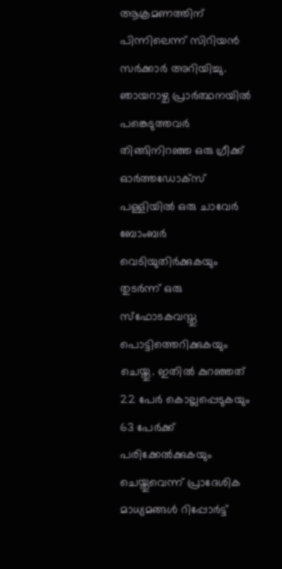ആക്രമണത്തിന് പിന്നിലെന്ന് സിറിയൻ സർക്കാർ അറിയിച്ചു. ഞായറാഴ്ച പ്രാർത്ഥനയിൽ പങ്കെടുത്തവർ തിങ്ങിനിറഞ്ഞ ഒരു ഗ്രീക്ക് ഓർത്തഡോക്സ് പള്ളിയിൽ ഒരു ചാവേർ ബോംബർ വെടിയുതിർക്കുകയും തുടർന്ന് ഒരു സ്ഫോടകവസ്തു പൊട്ടിത്തെറിക്കുകയും ചെയ്തു. ഇതിൽ കുറഞ്ഞത് 22 പേർ കൊല്ലപ്പെടുകയും 63 പേർക്ക് പരിക്കേൽക്കുകയും ചെയ്തുവെന്ന് പ്രാദേശിക മാധ്യമങ്ങൾ റിപ്പോർട്ട്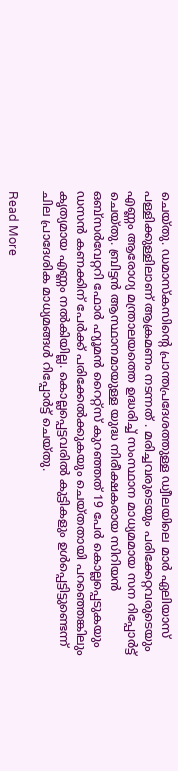ചെയ്തു. ഡമാസ്കസിന്റെ പ്രാന്തപ്രദേശത്തുള്ള ഡ്വീലയിലെ മാർ ഏലിയാസ് പള്ളിക്കുള്ളിലാണ് ആക്രമണം നടന്നത് . മരിച്ചവരുടെയും പരിക്കേറ്റവരുടെയും എണ്ണം ആരോഗ്യ മന്ത്രാലയത്തെ ഉദ്ധരിച്ച് സംസ്ഥാന മാധ്യമമായ സന റിപ്പോർട്ട് ചെയ്തു. ബ്രിട്ടൻ ആസ്ഥാനമായുള്ള യുദ്ധ നിരീക്ഷകരായ സിറിയൻ ഒബ്സർവേറ്ററി ഫോർ ഹ്യൂമൻ റൈറ്റ്സ് കുറഞ്ഞത് 19 പേർ കൊല്ലപ്പെടുകയും ഡസൻ കണക്കിന് പേർക്ക് പരിക്കേൽക്കുകയും ചെയ്തതായി പറഞ്ഞെങ്കിലും കൃത്യമായ എണ്ണം നൽകിയില്ല. കൊല്ലപ്പെട്ടവരിൽ കുട്ടികളും ഉൾപ്പെട്ടിട്ടുണ്ടെന്ന് ചില പ്രാദേശിക മാധ്യമങ്ങൾ റിപ്പോർട്ട് ചെയ്തു.

Read More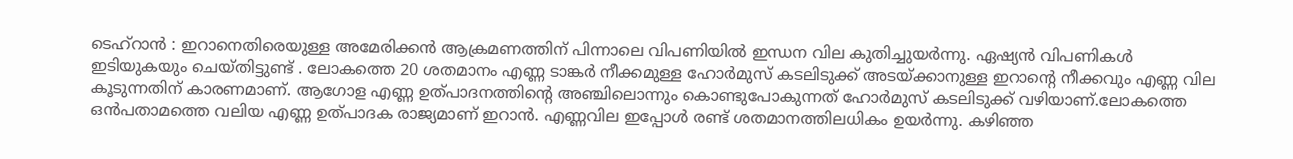ടെഹ്‌റാൻ : ഇറാനെതിരെയുള്ള അമേരിക്കൻ ആക്രമണത്തിന് പിന്നാലെ വിപണിയിൽ ഇന്ധന വില കുതിച്ചുയർന്നു. ഏഷ്യൻ വിപണികൾ ഇടിയുകയും ചെയ്തിട്ടുണ്ട് . ലോകത്തെ 20 ശതമാനം എണ്ണ ടാങ്കർ നീക്കമുള്ള ഹോർമുസ് കടലിടുക്ക് അടയ്ക്കാനുള്ള ഇറാന്റെ നീക്കവും എണ്ണ വില കൂടുന്നതിന് കാരണമാണ്. ആഗോള എണ്ണ ഉത്പാദനത്തിന്റെ അഞ്ചിലൊന്നും കൊണ്ടുപോകുന്നത് ഹോർമുസ് കടലിടുക്ക് വ‍ഴിയാണ്.ലോകത്തെ ഒൻപതാമത്തെ വലിയ എണ്ണ ഉത്പാദക രാജ്യമാണ് ഇറാൻ. എണ്ണവില ഇപ്പോൾ രണ്ട് ശതമാനത്തിലധികം ഉയർന്നു. ക‍ഴിഞ്ഞ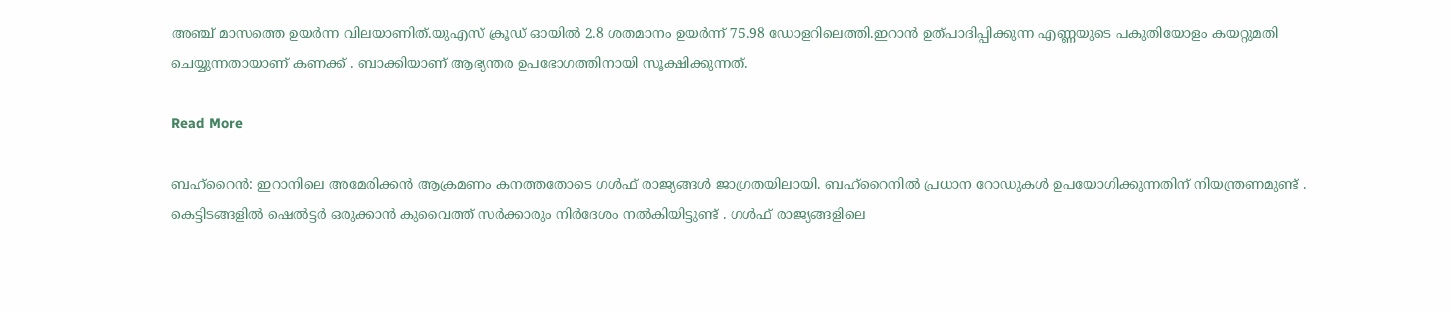അഞ്ച് മാസത്തെ ഉയർന്ന വിലയാണിത്.യുഎസ് ക്രൂഡ് ഓയിൽ 2.8 ശതമാനം ഉയർന്ന് 75.98 ഡോളറിലെത്തി.ഇറാൻ ഉത്പാദിപ്പിക്കുന്ന എണ്ണയുടെ പകുതിയോളം കയറ്റുമതി ചെയ്യുന്നതായാണ് കണക്ക് . ബാക്കിയാണ് ആഭ്യന്തര ഉപഭോഗത്തിനായി സൂക്ഷിക്കുന്നത്.

Read More

ബഹ്‌റൈൻ: ഇറാനിലെ അമേരിക്കൻ ആക്രമണം കനത്തതോടെ ഗൾഫ് രാജ്യങ്ങൾ ജാഗ്രതയിലായി. ബഹ്റൈനിൽ പ്രധാന റോഡുകൾ ഉപയോഗിക്കുന്നതിന് നിയന്ത്രണമുണ്ട് . കെട്ടിടങ്ങളിൽ ഷെൽട്ടർ ഒരുക്കാൻ കുവൈത്ത് സർക്കാരും നിർദേശം നൽകിയിട്ടുണ്ട് . ഗൾഫ് രാജ്യങ്ങളിലെ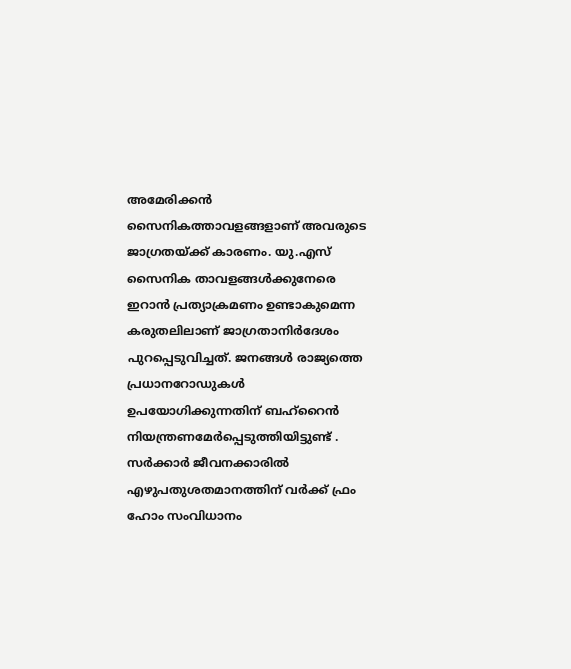അമേരിക്കൻ സൈനികത്താവളങ്ങളാണ് അവരുടെ ജാഗ്രതയ്ക്ക് കാരണം. യു.എസ് സൈനിക താവളങ്ങൾക്കുനേരെ ഇറാൻ പ്രത്യാക്രമണം ഉണ്ടാകുമെന്ന കരുതലിലാണ് ജാഗ്രതാനിർദേശം പുറപ്പെടുവിച്ചത്. ജനങ്ങൾ രാജ്യത്തെ പ്രധാനറോഡുകൾ ഉപയോഗിക്കുന്നതിന് ബഹ്റൈൻ നിയന്ത്രണമേർപ്പെടുത്തിയിട്ടുണ്ട് . സർക്കാർ ജീവനക്കാരിൽ എഴുപതുശതമാനത്തിന് വർക്ക് ഫ്രം ഹോം സംവിധാനം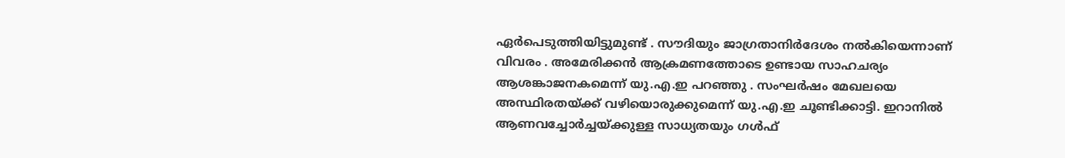ഏർപെടുത്തിയിട്ടുമുണ്ട് . സൗദിയും ജാഗ്രതാനിർദേശം നൽകിയെന്നാണ് വിവരം . അമേരിക്കൻ ആക്രമണത്തോടെ ഉണ്ടായ സാഹചര്യം ആശങ്കാജനകമെന്ന് യു.എ.ഇ പറഞ്ഞു . സംഘർഷം മേഖലയെ അസ്ഥിരതയ്ക്ക് വഴിയൊരുക്കുമെന്ന് യു.എ.ഇ ചൂണ്ടിക്കാട്ടി. ഇറാനിൽ ആണവച്ചോർച്ചയ്ക്കുള്ള സാധ്യതയും ഗൾഫ്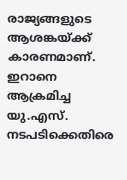രാജ്യങ്ങളുടെ ആശങ്കയ്ക്ക് കാരണമാണ്. ഇറാനെ ആക്രമിച്ച യു.എസ്. നടപടിക്കെതിരെ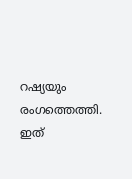റഷ്യയും രംഗത്തെത്തി. ഇത്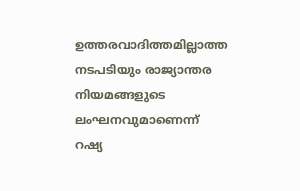ഉത്തരവാദിത്തമില്ലാത്ത നടപടിയും രാജ്യാന്തര നിയമങ്ങളുടെ ലംഘനവുമാണെന്ന് റഷ്യ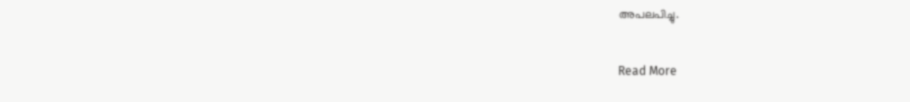അപലപിച്ചു.

Read More